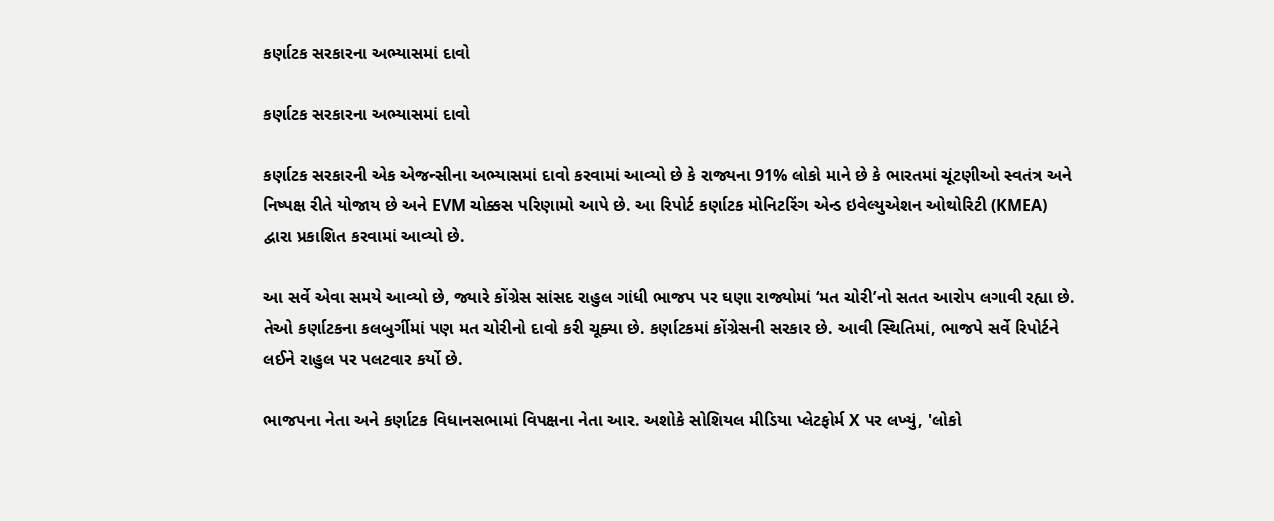કર્ણાટક સરકારના અભ્યાસમાં દાવો

કર્ણાટક સરકારના અભ્યાસમાં દાવો

કર્ણાટક સરકારની એક એજન્સીના અભ્યાસમાં દાવો કરવામાં આવ્યો છે કે રાજ્યના 91% લોકો માને છે કે ભારતમાં ચૂંટણીઓ સ્વતંત્ર અને નિષ્પક્ષ રીતે યોજાય છે અને EVM ચોક્કસ પરિણામો આપે છે. આ રિપોર્ટ કર્ણાટક મોનિટરિંગ એન્ડ ઇવેલ્યુએશન ઓથોરિટી (KMEA) દ્વારા પ્રકાશિત કરવામાં આવ્યો છે.

આ સર્વે એવા સમયે આવ્યો છે, જ્યારે કોંગ્રેસ સાંસદ રાહુલ ગાંધી ભાજપ પર ઘણા રાજ્યોમાં ‘મત ચોરી’નો સતત આરોપ લગાવી રહ્યા છે. તેઓ કર્ણાટકના કલબુર્ગીમાં પણ મત ચોરીનો દાવો કરી ચૂક્યા છે. કર્ણાટકમાં કોંગ્રેસની સરકાર છે. આવી સ્થિતિમાં, ભાજપે સર્વે રિપોર્ટને લઈને રાહુલ પર પલટવાર કર્યો છે.

ભાજપના નેતા અને કર્ણાટક વિધાનસભામાં વિપક્ષના નેતા આર. અશોકે સોશિયલ મીડિયા પ્લેટફોર્મ X પર લખ્યું, 'લોકો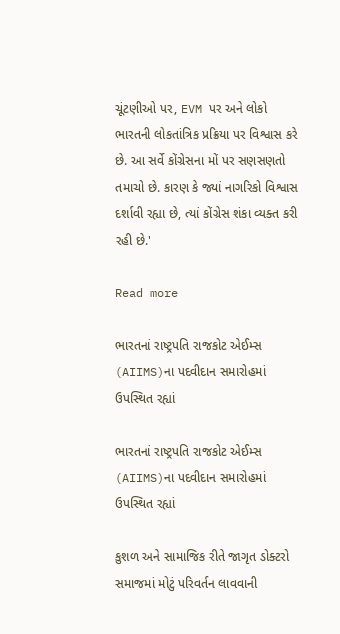ચૂંટણીઓ પર, EVM પર અને લોકો ભારતની લોકતાંત્રિક પ્રક્રિયા પર વિશ્વાસ કરે છે. આ સર્વે કોંગ્રેસના મોં પર સણસણતો તમાચો છે. કારણ કે જ્યાં નાગરિકો વિશ્વાસ દર્શાવી રહ્યા છે, ત્યાં કોંગ્રેસ શંકા વ્યક્ત કરી રહી છે.'

Read more

ભારતનાં રાષ્ટ્રપતિ રાજકોટ એઈમ્સ (AIIMS)ના પદવીદાન સમારોહમાં ઉપસ્થિત રહ્યાં

ભારતનાં રાષ્ટ્રપતિ રાજકોટ એઈમ્સ (AIIMS)ના પદવીદાન સમારોહમાં ઉપસ્થિત રહ્યાં

કુશળ અને સામાજિક રીતે જાગૃત ડોક્ટરો સમાજમાં મોટું પરિવર્તન લાવવાની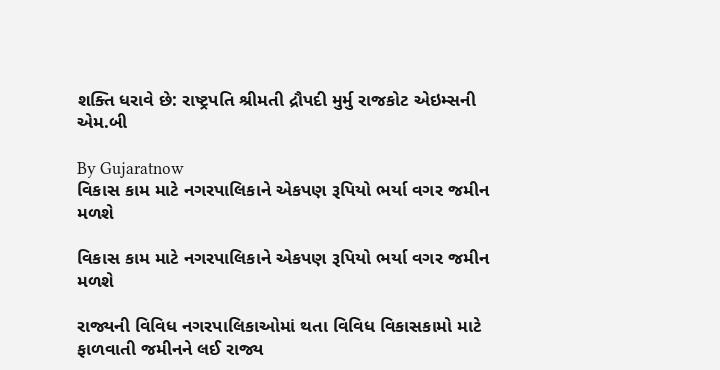શક્તિ ધરાવે છે: રાષ્ટ્રપતિ શ્રીમતી દ્રૌપદી મુર્મુ રાજકોટ એઇમ્સની એમ.બી

By Gujaratnow
વિકાસ કામ માટે નગરપાલિકાને એકપણ રૂપિયો ભર્યા વગર જમીન મળશે

વિકાસ કામ માટે નગરપાલિકાને એકપણ રૂપિયો ભર્યા વગર જમીન મળશે

રાજ્યની વિવિધ નગરપાલિકાઓમાં થતા વિવિધ વિકાસકામો માટે ફાળવાતી જમીનને લઈ રાજ્ય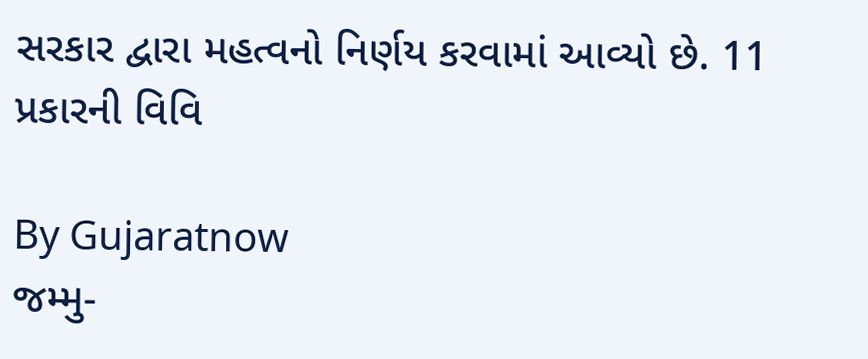સરકાર દ્વારા મહત્વનો નિર્ણય કરવામાં આવ્યો છે. 11 પ્રકારની વિવિ

By Gujaratnow
જમ્મુ-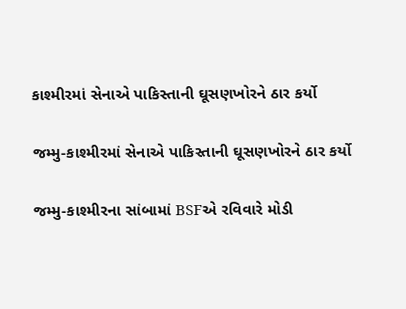કાશ્મીરમાં સેનાએ પાકિસ્તાની ઘૂસણખોરને ઠાર કર્યો

જમ્મુ-કાશ્મીરમાં સેનાએ પાકિસ્તાની ઘૂસણખોરને ઠાર કર્યો

જમ્મુ-કાશ્મીરના સાંબામાં BSFએ રવિવારે મોડી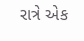રાત્રે એક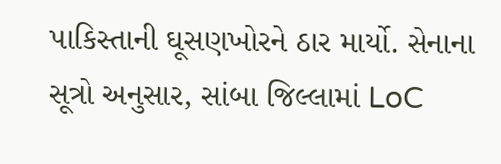પાકિસ્તાની ઘૂસણખોરને ઠાર માર્યો. સેનાના સૂત્રો અનુસાર, સાંબા જિલ્લામાં LoC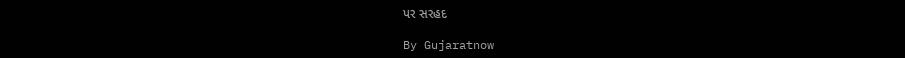પર સરહદ

By Gujaratnow